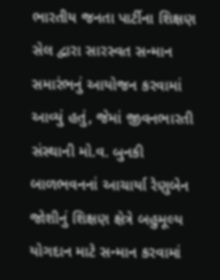ભારતીય જનતા પાર્ટીના શિક્ષણ સેલ દ્વારા સારસ્વત સન્માન સમારંભનું આયોજન કરવામાં આવ્યું હતું, જેમાં જીવનભારતી સંસ્થાની મો.વ. બુનકી બાળભવનનાં આચાર્યા રેણુબેન જોશીનું શિક્ષણ ક્ષેત્રે બહુમૂલ્ય યોગદાન માટે સન્માન કરવામાં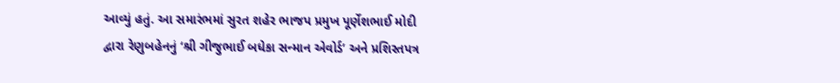આવ્યું હતું. આ સમારંભમાં સુરત શહેર ભાજપ પ્રમુખ પૂર્ણેશભાઈ મોદી દ્વારા રેણુબહેનનું ‘શ્રી ગીજુભાઈ બધેકા સન્માન એવોર્ડ’ અને પ્રશિસ્તપત્ર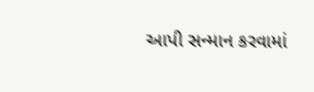આપી સન્માન કરવામાં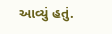આવ્યું હતું.